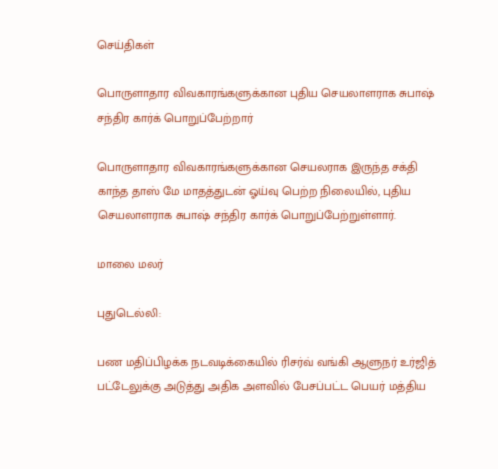செய்திகள்

பொருளாதார விவகாரங்களுக்கான புதிய செயலாளராக சுபாஷ் சந்திர கார்க் பொறுப்பேற்றார்

பொருளாதார விவகாரங்களுக்கான செயலராக இருந்த சக்தி காந்த தாஸ் மே மாதத்துடன் ஓய்வு பெற்ற நிலையில், புதிய செயலாளராக சுபாஷ் சந்திர கார்க் பொறுப்பேற்றுள்ளார்.

மாலை மலர்

புதுடெல்லி:

பண மதிப்பிழக்க நடவடிக்கையில் ரிசர்வ் வங்கி ஆளுநர் உர்ஜித் பட்டேலுக்கு அடுத்து அதிக அளவில் பேசப்பட்ட பெயர் மத்திய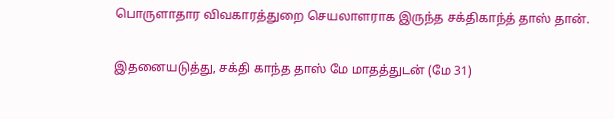பொருளாதார விவகாரத்துறை செயலாளராக இருந்த சக்திகாந்த் தாஸ் தான்.

இதனையடுத்து, சக்தி காந்த தாஸ் மே மாதத்துடன் (மே 31)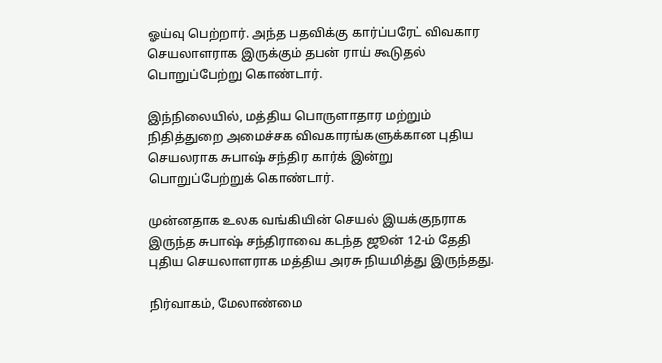ஓய்வு பெற்றார். அந்த பதவிக்கு கார்ப்பரேட் விவகார செயலாளராக இருக்கும் தபன் ராய் கூடுதல் பொறுப்பேற்று கொண்டார்.

இந்நிலையில், மத்திய பொருளாதார மற்றும் நிதித்துறை அமைச்சக விவகாரங்களுக்கான புதிய செயலராக சுபாஷ் சந்திர கார்க் இன்று பொறுப்பேற்றுக் கொண்டார்.

முன்னதாக உலக வங்கியின் செயல் இயக்குநராக இருந்த சுபாஷ் சந்திராவை கடந்த ஜூன் 12-ம் தேதி புதிய செயலாளராக மத்திய அரசு நியமித்து இருந்தது.

நிர்வாகம், மேலாண்மை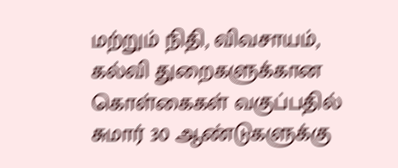மற்றும் நிதி, விவசாயம், கல்வி துறைகளுக்கான கொள்கைகள் வகுப்பதில் சுமார் 30 ஆண்டுகளுக்கு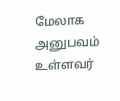மேலாக அனுபவம் உள்ளவர்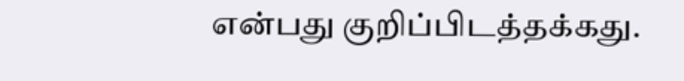என்பது குறிப்பிடத்தக்கது.